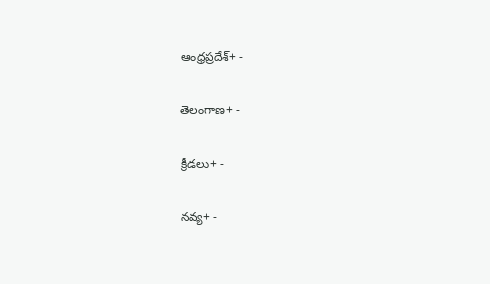ఆంధ్రప్రదేశ్+ -

తెలంగాణ+ -

క్రీడలు+ -

నవ్య+ -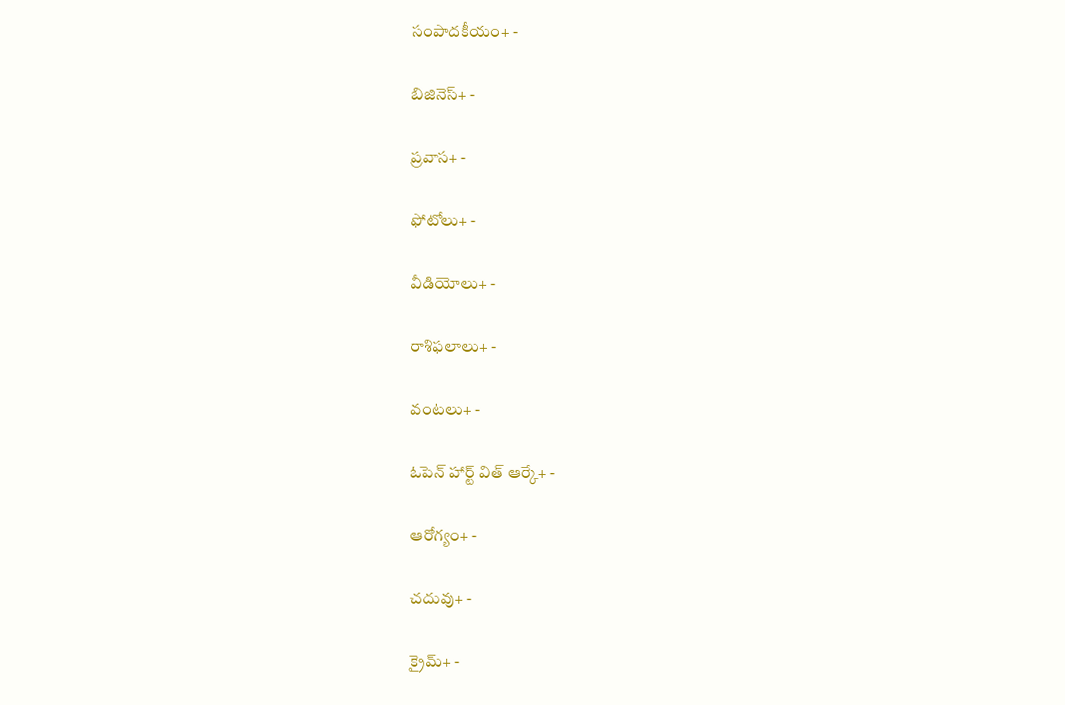సంపాదకీయం+ -

బిజినెస్+ -

ప్రవాస+ -

ఫోటోలు+ -

వీడియోలు+ -

రాశిఫలాలు+ -

వంటలు+ -

ఓపెన్ హార్ట్ విత్ ఆర్కే+ -

ఆరోగ్యం+ -

చదువు+ -

క్రైమ్+ -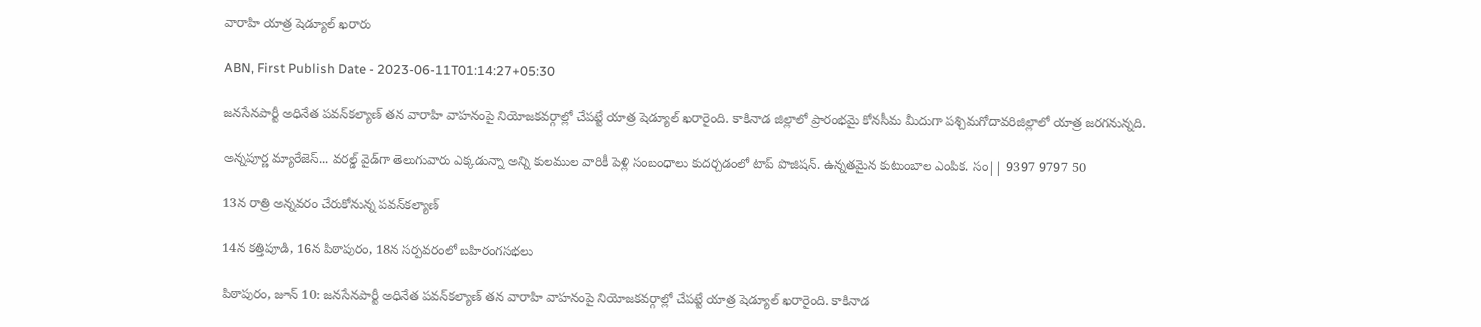వారాహి యాత్ర షెడ్యూల్‌ ఖరారు

ABN, First Publish Date - 2023-06-11T01:14:27+05:30

జనసేనపార్టీ అధినేత పవన్‌కల్యాణ్‌ తన వారాహి వాహనంపై నియోజకవర్గాల్లో చేపట్టే యాత్ర షెడ్యూల్‌ ఖరారైంది. కాకినాడ జిల్లాలో ప్రారంభమై కోనసీమ మీదుగా పశ్చిమగోదావరిజిల్లాలో యాత్ర జరగనున్నది.

అన్నపూర్ణ మ్యారేజెస్... వరల్డ్ వైడ్‌గా తెలుగువారు ఎక్కడున్నా అన్ని కులముల వారికీ పెళ్లి సంబంధాలు కుదర్చడంలో టాప్ పొజిషన్. ఉన్నతమైన కుటుంబాల ఎంపిక. సం|| 9397 9797 50

13న రాత్రి అన్నవరం చేరుకోనున్న పవన్‌కల్యాణ్‌

14న కత్తిపూడి, 16న పిఠాపురం, 18న సర్పవరంలో బహిరంగసభలు

పిఠాపురం, జూన్‌ 10: జనసేనపార్టీ అధినేత పవన్‌కల్యాణ్‌ తన వారాహి వాహనంపై నియోజకవర్గాల్లో చేపట్టే యాత్ర షెడ్యూల్‌ ఖరారైంది. కాకినాడ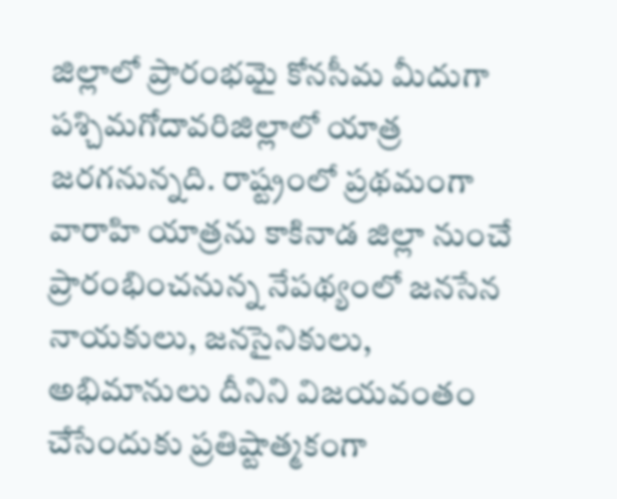జిల్లాలో ప్రారంభమై కోనసీమ మీదుగా పశ్చిమగోదావరిజిల్లాలో యాత్ర జరగనున్నది. రాష్ట్రంలో ప్రథమంగా వారాహి యాత్రను కాకినాడ జిల్లా నుంచే ప్రారంభించనున్న నేపథ్యంలో జనసేన నాయకులు, జనసైనికులు, అభిమానులు దీనిని విజయవంతం చేసేందుకు ప్రతిష్టాత్మకంగా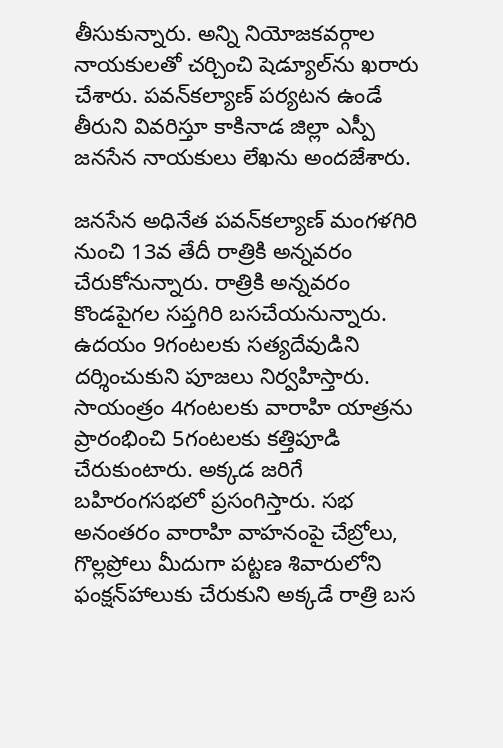తీసుకున్నారు. అన్ని నియోజకవర్గాల నాయకులతో చర్చించి షెడ్యూల్‌ను ఖరారు చేశారు. పవన్‌కల్యాణ్‌ పర్యటన ఉండే తీరుని వివరిస్తూ కాకినాడ జిల్లా ఎస్పీ జనసేన నాయకులు లేఖను అందజేశారు.

జనసేన అధినేత పవన్‌కల్యాణ్‌ మంగళగిరి నుంచి 13వ తేదీ రాత్రికి అన్నవరం చేరుకోనున్నారు. రాత్రికి అన్నవరం కొండపైగల సప్తగిరి బసచేయనున్నారు. ఉదయం 9గంటలకు సత్యదేవుడిని దర్శించుకుని పూజలు నిర్వహిస్తారు. సాయంత్రం 4గంటలకు వారాహి యాత్రను ప్రారంభించి 5గంటలకు కత్తిపూడి చేరుకుంటారు. అక్కడ జరిగే బహిరంగసభలో ప్రసంగిస్తారు. సభ అనంతరం వారాహి వాహనంపై చేబ్రోలు, గొల్లప్రోలు మీదుగా పట్టణ శివారులోని ఫంక్షన్‌హాలుకు చేరుకుని అక్కడే రాత్రి బస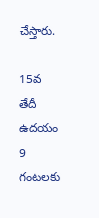చేస్తారు.

15వ తేదీ ఉదయం 9 గంటలకు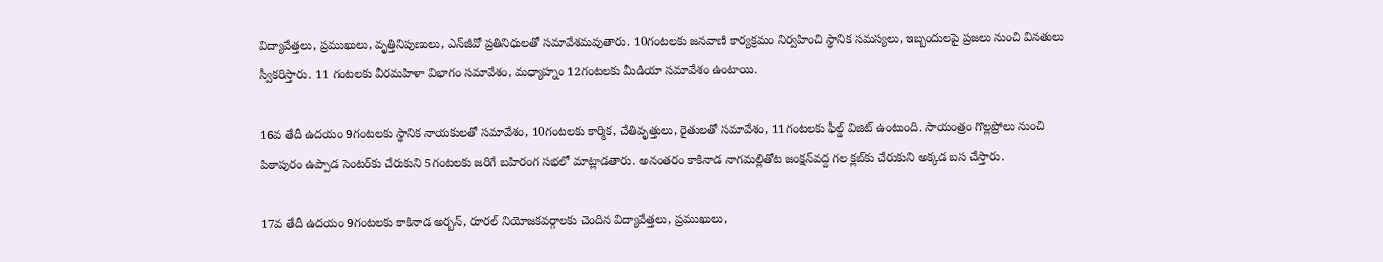విద్యావేత్తలు, ప్రముఖులు, వృత్తినిపుణులు, ఎన్‌జీవో ప్రతినిధులతో సమావేశమవుతారు. 10గంటలకు జనవాణి కార్యక్రమం నిర్వహించి స్థానిక సమస్యలు, ఇబ్బందులపై ప్రజలు నుంచి వినతులు స్వీకరిస్తారు. 11 గంటలకు వీరమహిళా విభాగం సమావేశం, మధ్యాహ్నం 12గంటలకు మీడియా సమావేశం ఉంటాయి.

16వ తేదీ ఉదయం 9గంటలకు స్థానిక నాయకులతో సమావేశం, 10గంటలకు కార్మిక, చేతివృత్తులు, రైతులతో సమావేశం, 11గంటలకు ఫీల్డ్‌ విజిట్‌ ఉంటుంది. సాయంత్రం గొల్లప్రోలు నుంచి పిఠాపురం ఉప్పాడ సెంటర్‌కు చేరుకుని 5గంటలకు జరిగే బహిరంగ సభలో మాట్లాడతారు. అనంతరం కాకినాడ నాగమల్లితోట జంక్షన్‌వద్ద గల క్లబ్‌కు చేరుకుని అక్కడ బస చేస్తారు.

17వ తేదీ ఉదయం 9గంటలకు కాకినాడ అర్బన్‌, రూరల్‌ నియోజకవర్గాలకు చెందిన విద్యావేత్తలు, ప్రముఖులు,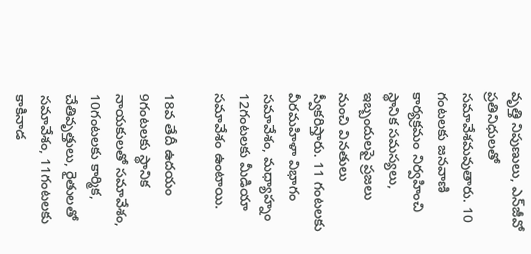వృత్తి నిపుణులు, ఎన్‌జీవో ప్రతినిధులతో సమావేశమవుతారు. 10 గంటలకు జనవాణి కార్యక్రమం నిర్వహించి స్థానిక సమస్యలు, ఇబ్బందులపై ప్రజలు నుంచి వినతులు స్వీకరిస్తారు. 11 గంటలకు వీరమహిళా విభాగం సమావేశం, మధ్యాహ్నం 12గంటలకు మీడియా సమావేశం ఉంటాయి.

18వ తేదీ ఉదయం 9గంటలకు స్థానిక నాయకులతో సమావేశం, 10గంటలకు కార్మిక, చేతివృత్తులు, రైతులతో సమావేశం, 11గంటలకు కాకినాడ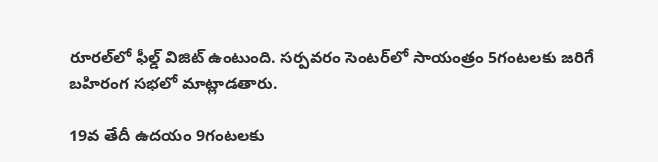రూరల్‌లో ఫీల్డ్‌ విజిట్‌ ఉంటుంది. సర్పవరం సెంటర్‌లో సాయంత్రం 5గంటలకు జరిగే బహిరంగ సభలో మాట్లాడతారు.

19వ తేదీ ఉదయం 9గంటలకు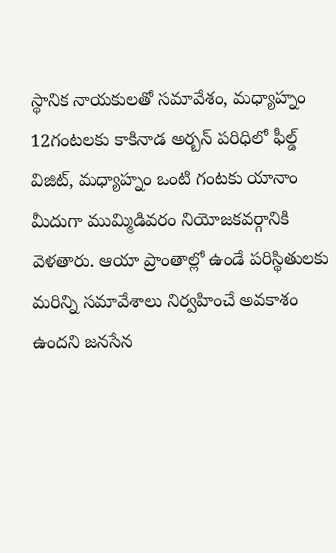స్థానిక నాయకులతో సమావేశం, మధ్యాహ్నం 12గంటలకు కాకినాడ అర్బన్‌ పరిధిలో ఫీల్డ్‌ విజిట్‌, మధ్యాహ్నం ఒంటి గంటకు యానాం మీదుగా ముమ్మిడివరం నియోజకవర్గానికి వెళతారు. ఆయా ప్రాంతాల్లో ఉండే పరిస్థితులకు మరిన్ని సమావేశాలు నిర్వహించే అవకాశం ఉందని జనసేన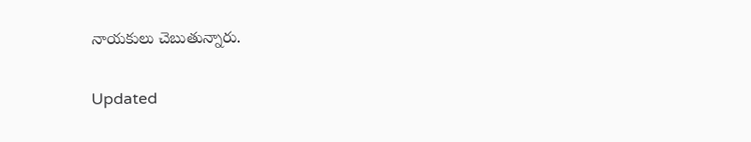నాయకులు చెబుతున్నారు.

Updated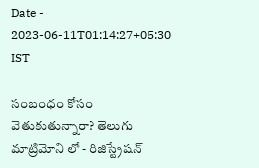Date - 2023-06-11T01:14:27+05:30 IST

సంబంధం కోసం వెతుకుతున్నారా? తెలుగు మాట్రిమోని లో - రిజిస్ట్రేషన్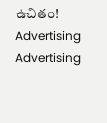ఉచితం!
Advertising
Advertising